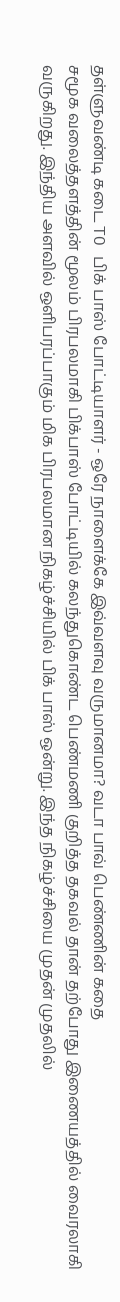தள்ளுவண்டி கடை TO பிக் பாஸ் போட்டியாளர் - ஒரே நாளைக்கே இவ்வளவு வருமானமா? வடா பாவ் பெண்ணின் கதை
சமூக வலைத்தளத்தின் மூலம் பிரபலமாகி பிக்பாஸ் போட்டியில் கலந்துகொண்ட பெண்மணி குறித்த தகவல் தான் தற்போது இணையத்தில் வைரலாகி வருகிறது. இந்திய அளவில் ஒளிபரப்பாகும் மிக பிரபலமான நிகழ்ச்சியில் பிக் பாஸ் ஒன்று. இந்த நிகழ்ச்சியை முதன் முதலில்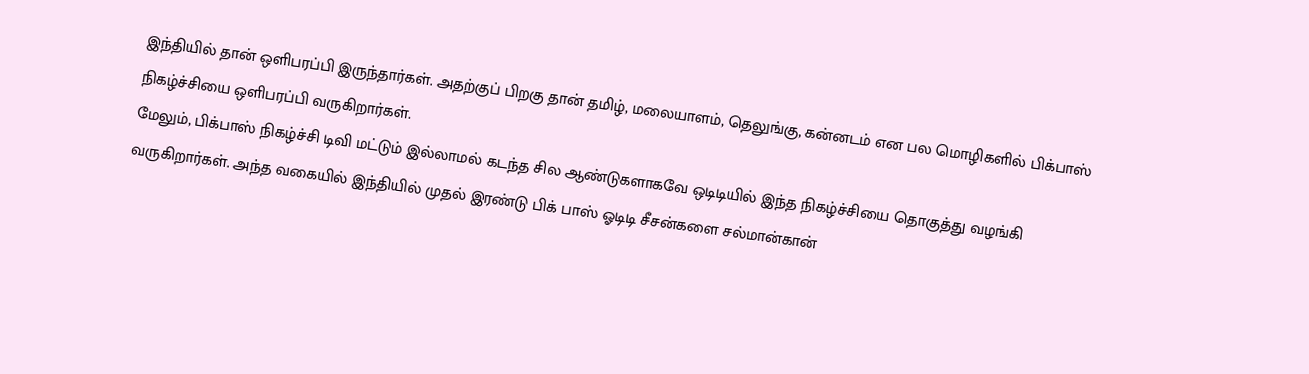இந்தியில் தான் ஒளிபரப்பி இருந்தார்கள். அதற்குப் பிறகு தான் தமிழ், மலையாளம், தெலுங்கு, கன்னடம் என பல மொழிகளில் பிக்பாஸ் நிகழ்ச்சியை ஒளிபரப்பி வருகிறார்கள்.
மேலும், பிக்பாஸ் நிகழ்ச்சி டிவி மட்டும் இல்லாமல் கடந்த சில ஆண்டுகளாகவே ஒடிடியில் இந்த நிகழ்ச்சியை தொகுத்து வழங்கி வருகிறார்கள். அந்த வகையில் இந்தியில் முதல் இரண்டு பிக் பாஸ் ஓடிடி சீசன்களை சல்மான்கான்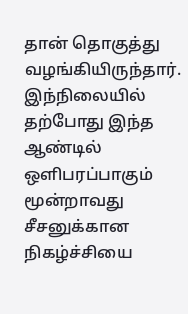தான் தொகுத்து வழங்கியிருந்தார். இந்நிலையில் தற்போது இந்த ஆண்டில் ஒளிபரப்பாகும் மூன்றாவது சீசனுக்கான நிகழ்ச்சியை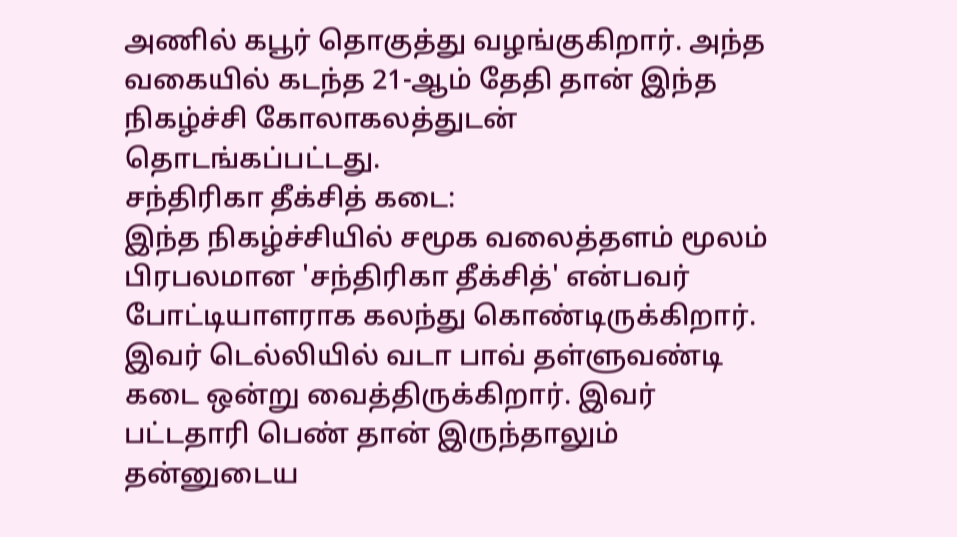அணில் கபூர் தொகுத்து வழங்குகிறார். அந்த வகையில் கடந்த 21-ஆம் தேதி தான் இந்த நிகழ்ச்சி கோலாகலத்துடன் தொடங்கப்பட்டது.
சந்திரிகா தீக்சித் கடை:
இந்த நிகழ்ச்சியில் சமூக வலைத்தளம் மூலம் பிரபலமான 'சந்திரிகா தீக்சித்' என்பவர் போட்டியாளராக கலந்து கொண்டிருக்கிறார். இவர் டெல்லியில் வடா பாவ் தள்ளுவண்டி கடை ஒன்று வைத்திருக்கிறார். இவர் பட்டதாரி பெண் தான் இருந்தாலும் தன்னுடைய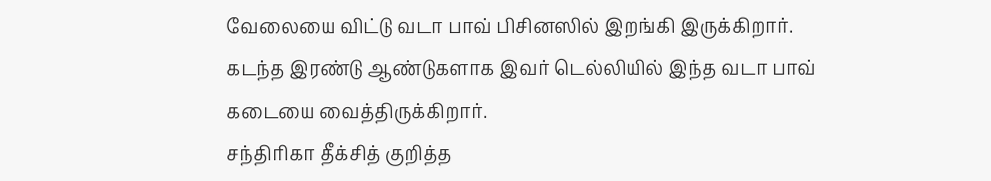வேலையை விட்டு வடா பாவ் பிசினஸில் இறங்கி இருக்கிறார். கடந்த இரண்டு ஆண்டுகளாக இவர் டெல்லியில் இந்த வடா பாவ் கடையை வைத்திருக்கிறார்.
சந்திரிகா தீக்சித் குறித்த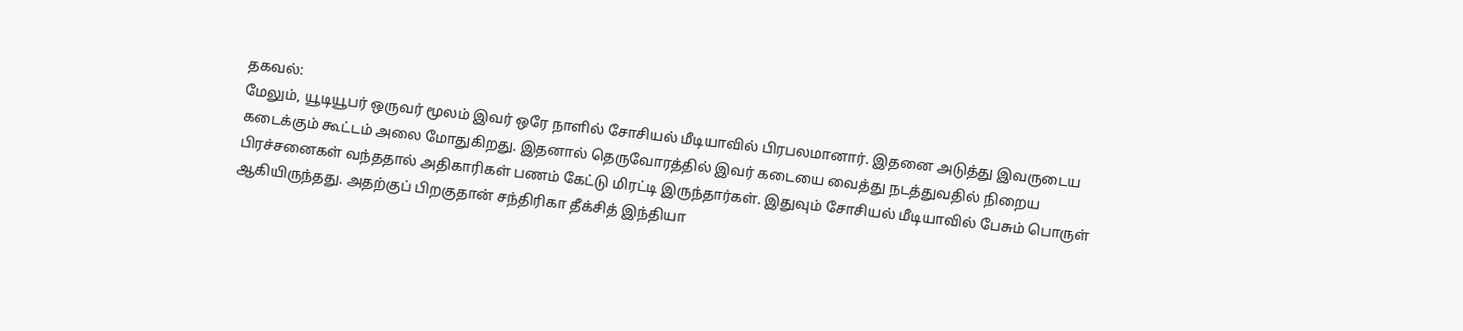தகவல்:
மேலும், யூடியூபர் ஒருவர் மூலம் இவர் ஒரே நாளில் சோசியல் மீடியாவில் பிரபலமானார். இதனை அடுத்து இவருடைய கடைக்கும் கூட்டம் அலை மோதுகிறது. இதனால் தெருவோரத்தில் இவர் கடையை வைத்து நடத்துவதில் நிறைய பிரச்சனைகள் வந்ததால் அதிகாரிகள் பணம் கேட்டு மிரட்டி இருந்தார்கள். இதுவும் சோசியல் மீடியாவில் பேசும் பொருள் ஆகியிருந்தது. அதற்குப் பிறகுதான் சந்திரிகா தீக்சித் இந்தியா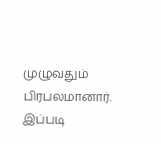முழுவதும் பிரபலமானார். இப்படி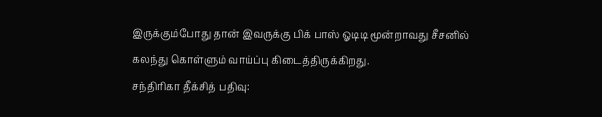இருக்கும்போது தான் இவருக்கு பிக் பாஸ் ஓடிடி மூன்றாவது சீசனில் கலந்து கொள்ளும் வாய்ப்பு கிடைத்திருக்கிறது.
சந்திரிகா தீக்சித் பதிவு: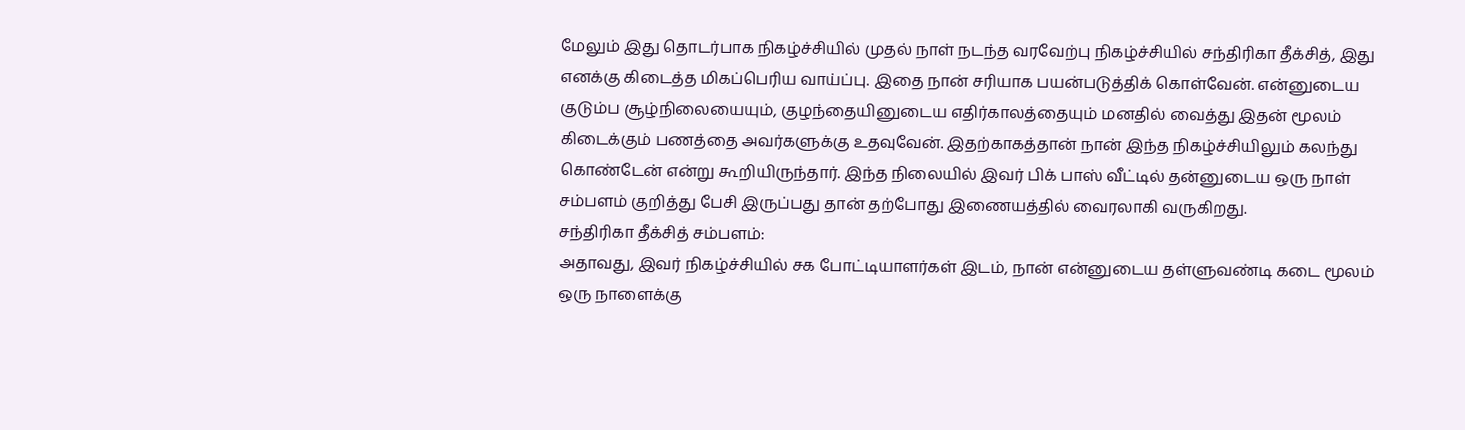மேலும் இது தொடர்பாக நிகழ்ச்சியில் முதல் நாள் நடந்த வரவேற்பு நிகழ்ச்சியில் சந்திரிகா தீக்சித், இது எனக்கு கிடைத்த மிகப்பெரிய வாய்ப்பு. இதை நான் சரியாக பயன்படுத்திக் கொள்வேன். என்னுடைய குடும்ப சூழ்நிலையையும், குழந்தையினுடைய எதிர்காலத்தையும் மனதில் வைத்து இதன் மூலம் கிடைக்கும் பணத்தை அவர்களுக்கு உதவுவேன். இதற்காகத்தான் நான் இந்த நிகழ்ச்சியிலும் கலந்து கொண்டேன் என்று கூறியிருந்தார். இந்த நிலையில் இவர் பிக் பாஸ் வீட்டில் தன்னுடைய ஒரு நாள் சம்பளம் குறித்து பேசி இருப்பது தான் தற்போது இணையத்தில் வைரலாகி வருகிறது.
சந்திரிகா தீக்சித் சம்பளம்:
அதாவது, இவர் நிகழ்ச்சியில் சக போட்டியாளர்கள் இடம், நான் என்னுடைய தள்ளுவண்டி கடை மூலம் ஒரு நாளைக்கு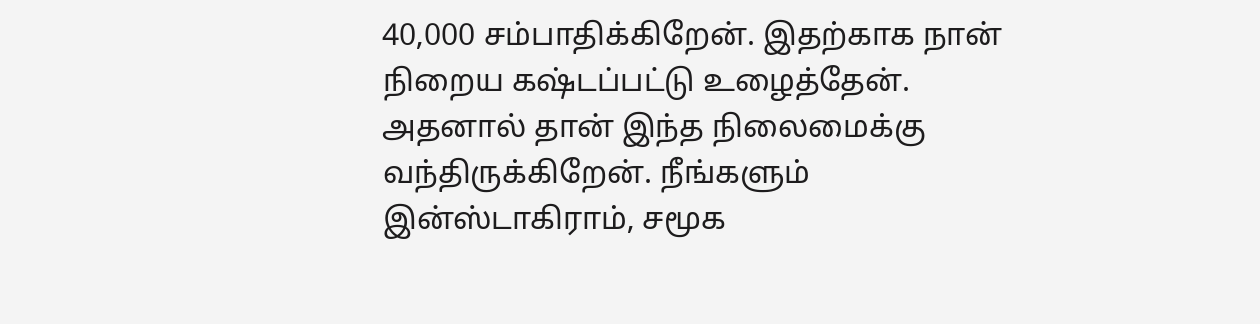40,000 சம்பாதிக்கிறேன். இதற்காக நான் நிறைய கஷ்டப்பட்டு உழைத்தேன். அதனால் தான் இந்த நிலைமைக்கு வந்திருக்கிறேன். நீங்களும் இன்ஸ்டாகிராம், சமூக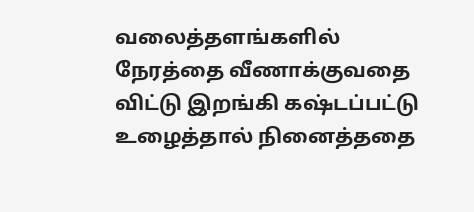வலைத்தளங்களில் நேரத்தை வீணாக்குவதை விட்டு இறங்கி கஷ்டப்பட்டு உழைத்தால் நினைத்ததை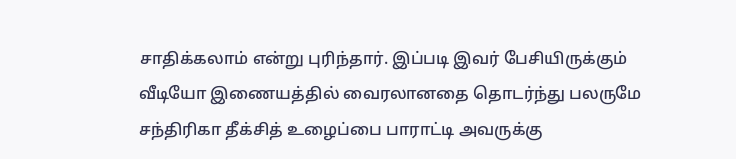சாதிக்கலாம் என்று புரிந்தார். இப்படி இவர் பேசியிருக்கும் வீடியோ இணையத்தில் வைரலானதை தொடர்ந்து பலருமே சந்திரிகா தீக்சித் உழைப்பை பாராட்டி அவருக்கு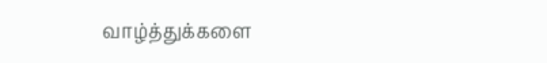வாழ்த்துக்களை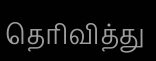தெரிவித்து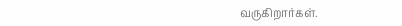வருகிறார்கள்.